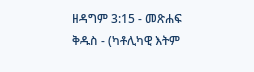ዘዳግም 3:15 - መጽሐፍ ቅዱስ - (ካቶሊካዊ እትም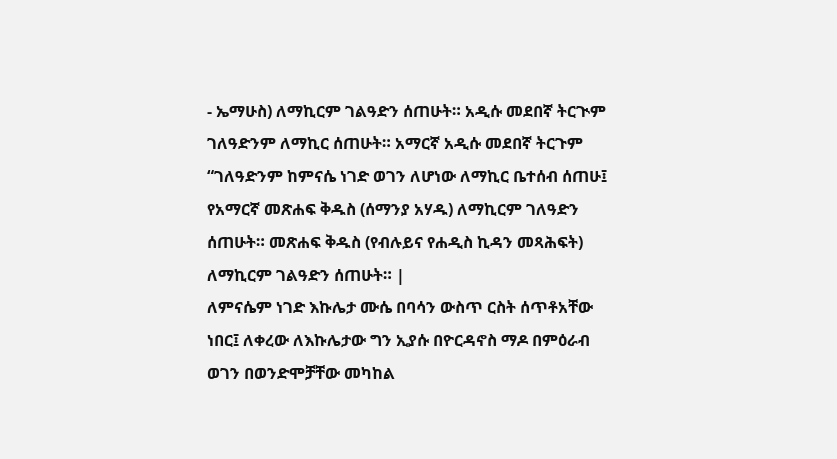- ኤማሁስ) ለማኪርም ገልዓድን ሰጠሁት። አዲሱ መደበኛ ትርጒም ገለዓድንም ለማኪር ሰጠሁት። አማርኛ አዲሱ መደበኛ ትርጉም “ገለዓድንም ከምናሴ ነገድ ወገን ለሆነው ለማኪር ቤተሰብ ሰጠሁ፤ የአማርኛ መጽሐፍ ቅዱስ (ሰማንያ አሃዱ) ለማኪርም ገለዓድን ሰጠሁት። መጽሐፍ ቅዱስ (የብሉይና የሐዲስ ኪዳን መጻሕፍት) ለማኪርም ገልዓድን ሰጠሁት። |
ለምናሴም ነገድ እኩሌታ ሙሴ በባሳን ውስጥ ርስት ሰጥቶአቸው ነበር፤ ለቀረው ለእኩሌታው ግን ኢያሱ በዮርዳኖስ ማዶ በምዕራብ ወገን በወንድሞቻቸው መካከል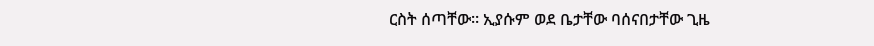ርስት ሰጣቸው። ኢያሱም ወደ ቤታቸው ባሰናበታቸው ጊዜ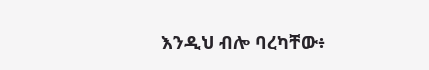እንዲህ ብሎ ባረካቸው፥